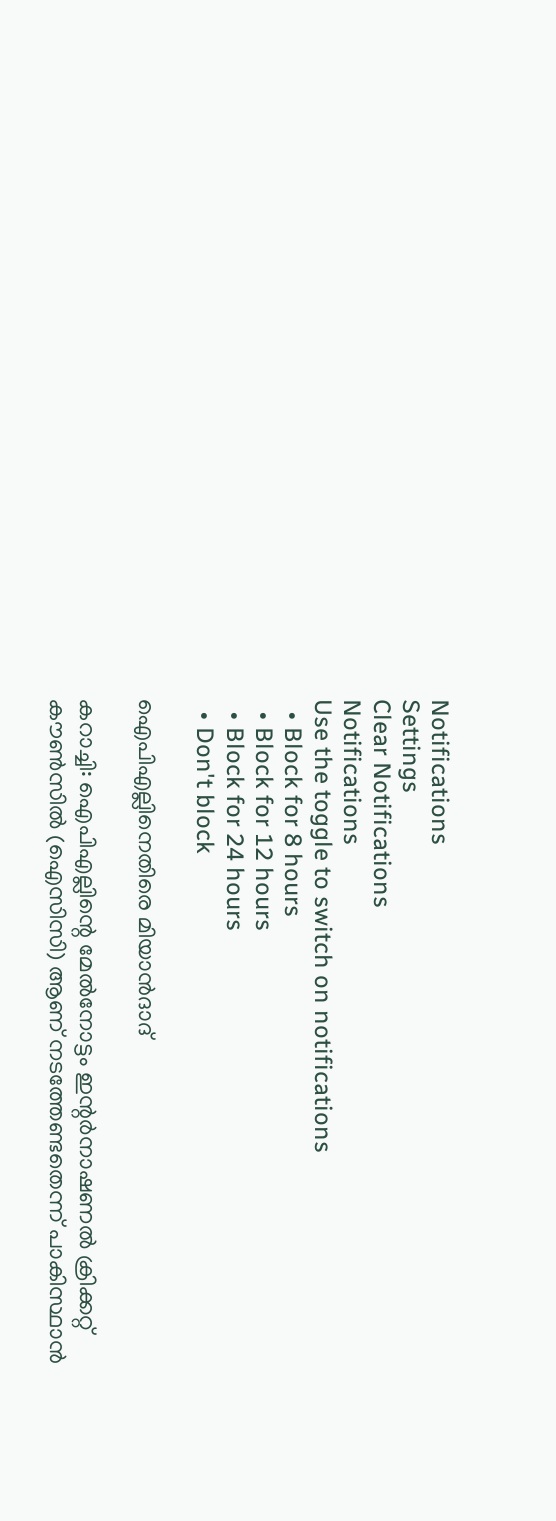Notifications
Settings
Clear Notifications
Notifications
Use the toggle to switch on notifications
  • Block for 8 hours
  • Block for 12 hours
  • Block for 24 hours
  • Don't block

ഐപിഎല്ലിനെതിരെ മിയാന്‍ദാദ്

കറാച്ചി: ഐപിഎല്ലിന്റെ മേല്‍നോട്ടം ഇന്റര്‍നാഷണല്‍ ക്രിക്കറ്റ് കൗണ്‍സില്‍ (ഐസിസി) ആണ് നടത്തേണ്ടതെന്ന് പാകിസ്ഥാന്‍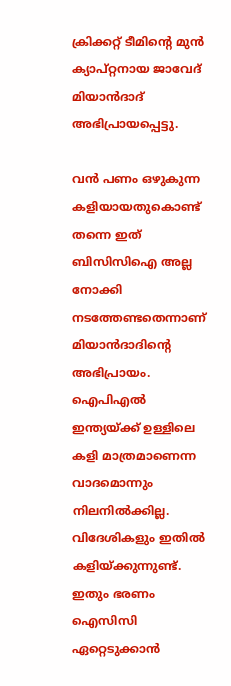ക്രിക്കറ്റ് ടീമിന്റെ മുന്‍ ക്യാപ്റ്റനായ ജാവേദ് മിയാന്‍ദാദ് അഭിപ്രായപ്പെട്ടു.

വന്‍ പണം ഒഴുകുന്ന കളിയായതുകൊണ്ട് തന്നെ ഇത് ബിസിസിഐ അല്ല നോക്കി നടത്തേണ്ടതെന്നാണ് മിയാന്‍ദാദിന്റെ അഭിപ്രായം. ഐപിഎല്‍ ഇന്ത്യയ്ക്ക് ഉള്ളിലെ കളി മാത്രമാണെന്ന വാദമൊന്നും നിലനില്‍ക്കില്ല. വിദേശികളും ഇതില്‍ കളിയ്ക്കുന്നുണ്ട്. ഇതും ഭരണം ഐസിസി ഏറ്റെടുക്കാന്‍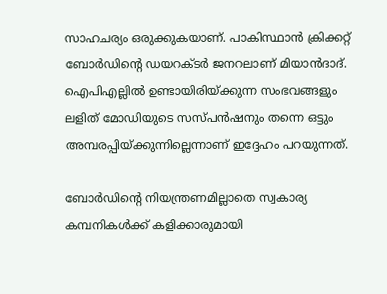സാഹചര്യം ഒരുക്കുകയാണ്. പാകിസ്ഥാന്‍ ക്രിക്കറ്റ് ബോര്‍ഡിന്റെ ‍ഡയറക്ടര്‍ ജനറലാണ് മിയാന്‍ദാദ്. ഐപിഎല്ലില്‍ ഉണ്ടായിരിയ്ക്കുന്ന സംഭവങ്ങളും ലളിത് മോഡിയുടെ സസ്പന്‍ഷനും തന്നെ ഒട്ടും അമ്പരപ്പിയ്ക്കുന്നില്ലെന്നാണ് ഇദ്ദേഹം പറയുന്നത്.

ബോര്‍ഡിന്റെ നിയന്ത്രണമില്ലാതെ സ്വകാര്യ കമ്പനികള്‍ക്ക് കളിക്കാരുമായി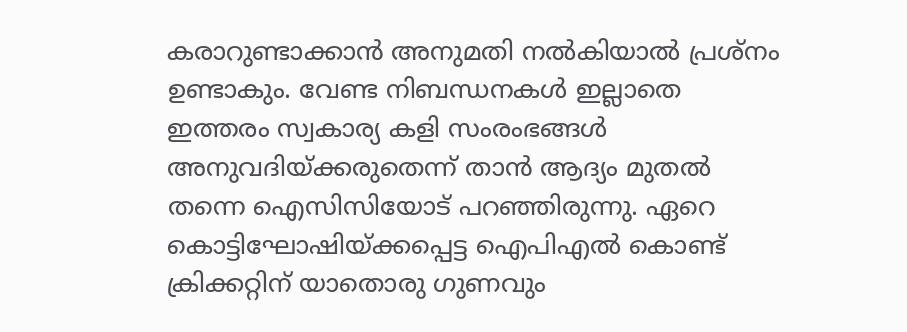കരാറുണ്ടാക്കാന്‍ അനുമതി നല്‍കിയാല്‍ പ്രശ്നം ഉണ്ടാകും. വേണ്ട നിബന്ധനകള്‍ ഇല്ലാതെ ഇത്തരം സ്വകാര്യ കളി സംരംഭങ്ങള്‍ അനുവദിയ്ക്കരുതെന്ന് താന്‍ ആദ്യം മുതല്‍ തന്നെ ഐസിസിയോട് പറഞ്ഞിരുന്നു. ഏറെ കൊട്ടിഘോഷിയ്ക്കപ്പെട്ട ഐപിഎല്‍ കൊണ്ട് ക്രിക്കറ്റിന് യാതൊരു ഗുണവും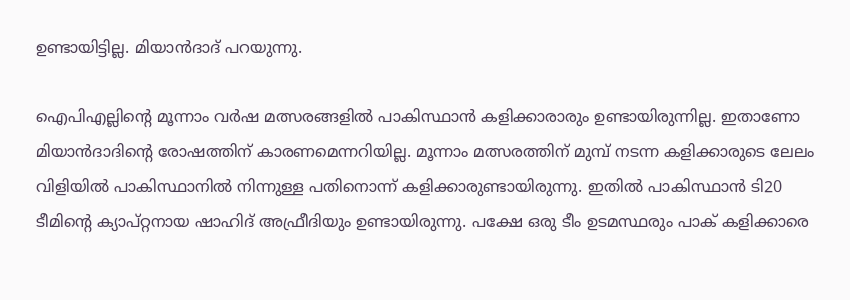ഉണ്ടായിട്ടില്ല. മിയാന്‍ദാദ് പറയുന്നു.

ഐപിഎല്ലിന്റെ മൂന്നാം വര്‍ഷ മത്സരങ്ങളില്‍ പാകിസ്ഥാന്‍ കളിക്കാരാരും ഉണ്ടായിരുന്നില്ല. ഇതാണോ മിയാന്‍ദാദിന്റെ രോഷത്തിന് കാരണമെന്നറിയില്ല. മൂന്നാം മത്സരത്തിന് മുമ്പ് നടന്ന കളിക്കാരുടെ ലേലം വിളിയില്‍ പാകിസ്ഥാനില്‍ നിന്നുള്ള പതിനൊന്ന് കളിക്കാരുണ്ടായിരുന്നു. ഇതില്‍ പാകിസ്ഥാന്‍ ടി20 ടീമിന്റെ ക്യാപ്റ്റനായ ഷാഹിദ് അഫ്രീദിയും ഉണ്ടായിരുന്നു. പക്ഷേ ഒരു ടീം ഉടമസ്ഥരും പാക് കളിക്കാരെ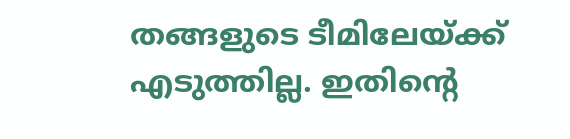തങ്ങളുടെ ടീമിലേയ്ക്ക് എടുത്തില്ല. ഇതിന്റെ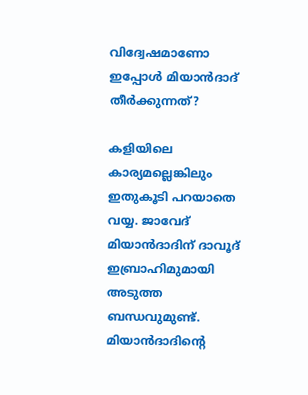വിദ്വേഷമാണോ ഇപ്പോള്‍ മിയാന്‍ദാദ് തീര്‍ക്കുന്നത്?

കളിയിലെ കാര്യമല്ലെങ്കിലും ഇതുകൂടി പറയാതെ വയ്യ. ജാവേദ് മിയാന്‍ദാദിന് ദാവൂദ് ഇബ്രാഹിമുമായി അടുത്ത ബന്ധവുമുണ്ട്. മിയാന്‍ദാദിന്റെ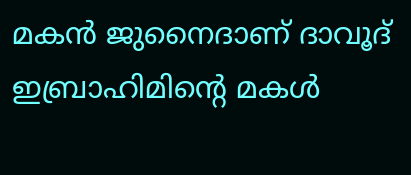മകന്‍ ജുനൈദാണ് ദാവൂദ് ഇബ്രാഹിമിന്റെ മകള്‍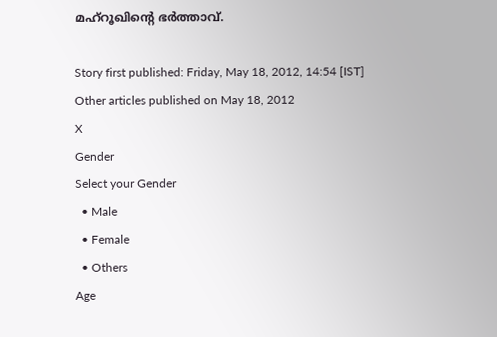മഹ്‍റൂഖിന്റെ ഭര്‍ത്താവ്.

Story first published: Friday, May 18, 2012, 14:54 [IST]
Other articles published on May 18, 2012
X
Gender
Select your Gender
  • Male
  • Female
  • Others
Age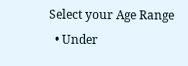Select your Age Range
  • Under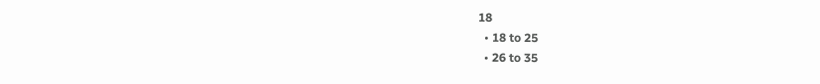18
  • 18 to 25
  • 26 to 35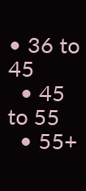• 36 to 45
  • 45 to 55
  • 55+